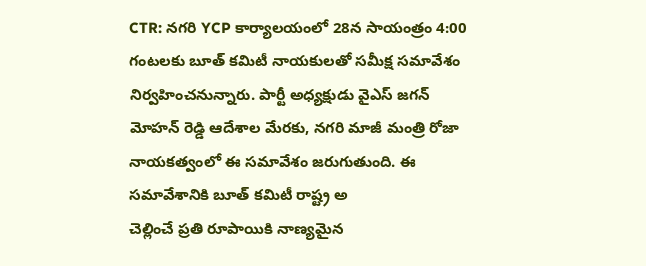CTR: నగరి YCP కార్యాలయంలో 28న సాయంత్రం 4:00 గంటలకు బూత్ కమిటీ నాయకులతో సమీక్ష సమావేశం నిర్వహించనున్నారు. పార్టీ అధ్యక్షుడు వైఎస్ జగన్ మోహన్ రెడ్డి ఆదేశాల మేరకు, నగరి మాజీ మంత్రి రోజా నాయకత్వంలో ఈ సమావేశం జరుగుతుంది. ఈ సమావేశానికి బూత్ కమిటీ రాష్ట్ర అ
చెల్లించే ప్రతి రూపాయికి నాణ్యమైన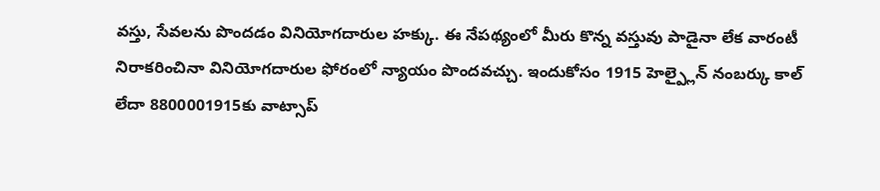వస్తు, సేవలను పొందడం వినియోగదారుల హక్కు. ఈ నేపథ్యంలో మీరు కొన్న వస్తువు పాడైనా లేక వారంటీ నిరాకరించినా వినియోగదారుల ఫోరంలో న్యాయం పొందవచ్చు. ఇందుకోసం 1915 హెల్ప్లైన్ నంబర్కు కాల్ లేదా 8800001915కు వాట్సాప్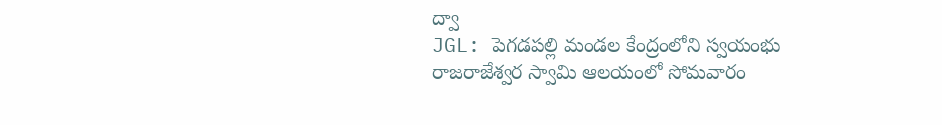ద్వా
JGL: పెగడపల్లి మండల కేంద్రంలోని స్వయంభు రాజరాజేశ్వర స్వామి ఆలయంలో సోమవారం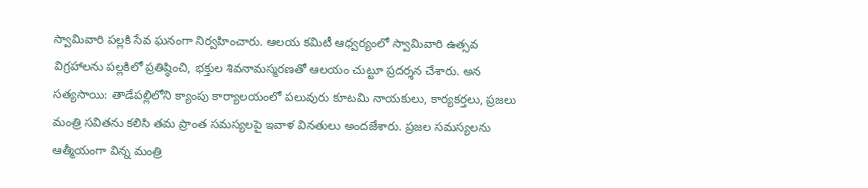స్వామివారి పల్లకి సేవ ఘనంగా నిర్వహించారు. ఆలయ కమిటీ ఆధ్వర్యంలో స్వామివారి ఉత్సవ విగ్రహాలను పల్లకిలో ప్రతిష్ఠించి, భక్తుల శివనామస్మరణతో ఆలయం చుట్టూ ప్రదర్శన చేశారు. అన
సత్యసాయి: తాడేపల్లిలోని క్యాంపు కార్యాలయంలో పలువురు కూటమి నాయకులు, కార్యకర్తలు, ప్రజలు మంత్రి సవితను కలిసి తమ ప్రాంత సమస్యలపై ఇవాళ వినతులు అందజేశారు. ప్రజల సమస్యలను ఆత్మీయంగా విన్న మంత్రి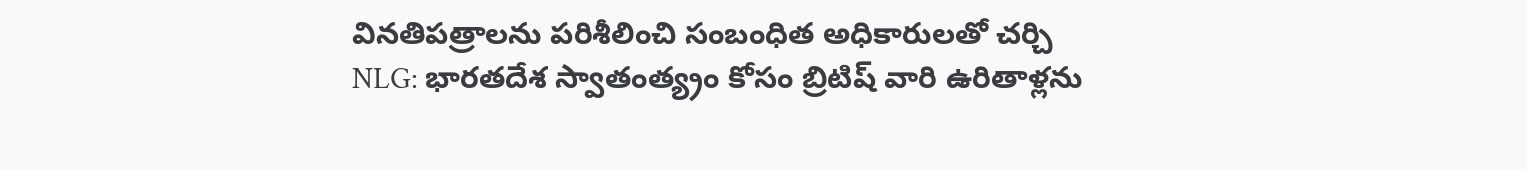వినతిపత్రాలను పరిశీలించి సంబంధిత అధికారులతో చర్చి
NLG: భారతదేశ స్వాతంత్య్రం కోసం బ్రిటిష్ వారి ఉరితాళ్లను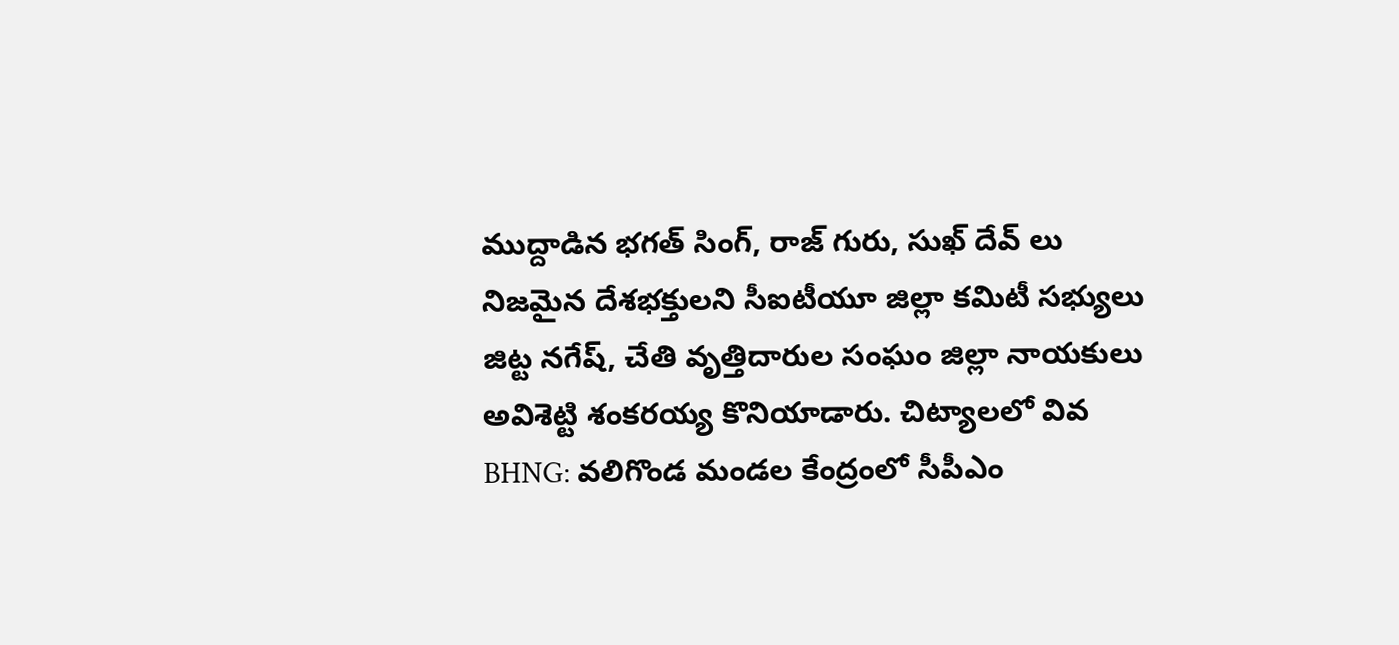ముద్దాడిన భగత్ సింగ్, రాజ్ గురు, సుఖ్ దేవ్ లు నిజమైన దేశభక్తులని సీఐటీయూ జిల్లా కమిటీ సభ్యులు జిట్ట నగేష్, చేతి వృత్తిదారుల సంఘం జిల్లా నాయకులు అవిశెట్టి శంకరయ్య కొనియాడారు. చిట్యాలలో వివ
BHNG: వలిగొండ మండల కేంద్రంలో సీపీఎం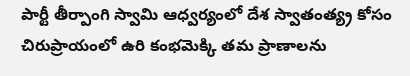పార్టీ తీర్పాంగి స్వామి ఆధ్వర్యంలో దేశ స్వాతంత్య్ర కోసం చిరుప్రాయంలో ఉరి కంభమెక్కి తమ ప్రాణాలను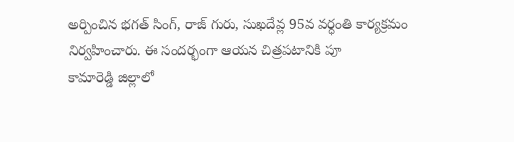అర్పించిన భగత్ సింగ్, రాజ్ గురు, సుఖదేవ్ల 95వ వర్ధంతి కార్యక్రమం నిర్వహించారు. ఈ సందర్భంగా ఆయన చిత్రపటానికి పూ
కామారెడ్డి జిల్లాలో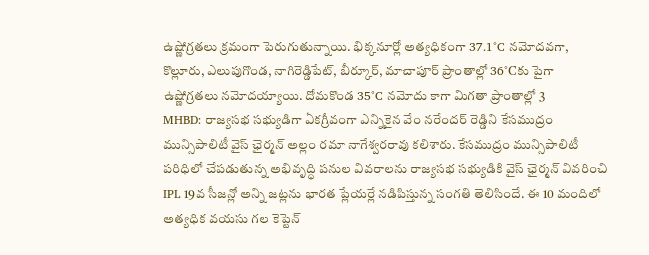ఉష్ణోగ్రతలు క్రమంగా పెరుగుతున్నాయి. భిక్కనూర్లో అత్యధికంగా 37.1°C నమోదవగా, కొల్లూరు, ఎలుపుగొండ, నాగిరెడ్డిపేట్, బీర్కూర్, మాచాపూర్ ప్రాంతాల్లో 36°Cకు పైగా ఉష్ణోగ్రతలు నమోదయ్యాయి. దోమకొండ 35°C నమోదు కాగా మిగతా ప్రాంతాల్లో 3
MHBD: రాజ్యసభ సభ్యుడిగా ఏకగ్రీవంగా ఎన్నికైన వేం నరేందర్ రెడ్డిని కేసముద్రం మున్సిపాలిటీ వైస్ ఛైర్మన్ అల్లం రమా నాగేశ్వరరావు కలిశారు. కేసముద్రం మున్సిపాలిటీ పరిధిలో చేపడుతున్న అభివృద్ధి పనుల వివరాలను రాజ్యసభ సభ్యుడికి వైస్ ఛైర్మన్ వివరించి
IPL 19వ సీజన్లో అన్ని జట్లను భారత ప్లేయర్లే నడిపిస్తున్న సంగతి తెలిసిందే. ఈ 10 మందిలో అత్యధిక వయసు గల కెప్టెన్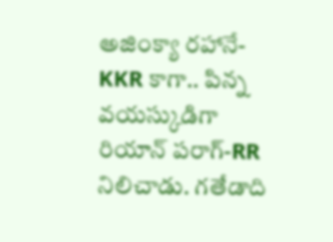అజింక్యా రహానే-KKR కాగా.. పిన్న వయస్కుడిగా రియాన్ పరాగ్-RR నిలిచాడు. గతేడాది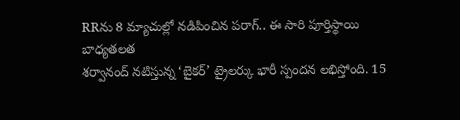RRను 8 మ్యాచుల్లో నడిపించిన పరాగ్.. ఈ సారి పూర్తిస్థాయి బాధ్యతలత
శర్వానంద్ నటిస్తున్న ‘బైకర్’ ట్రైలర్కు భారీ స్పందన లభిస్తోంది. 15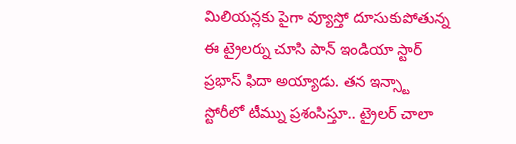మిలియన్లకు పైగా వ్యూస్తో దూసుకుపోతున్న ఈ ట్రైలర్ను చూసి పాన్ ఇండియా స్టార్ ప్రభాస్ ఫిదా అయ్యాడు. తన ఇన్స్టా స్టోరీలో టీమ్ను ప్రశంసిస్తూ.. ట్రైలర్ చాలా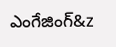ఎంగేజింగ్&z